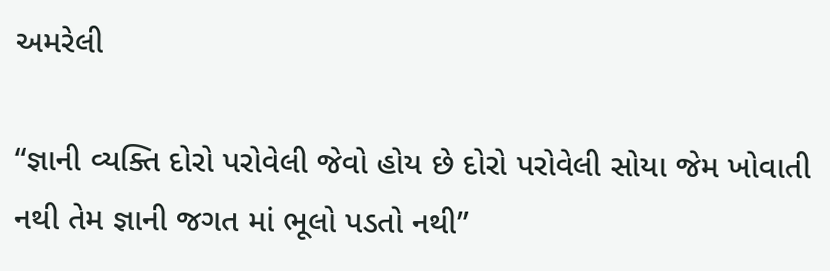અમરેલી

“જ્ઞાની વ્યક્તિ દોરો પરોવેલી જેવો હોય છે દોરો પરોવેલી સોયા જેમ ખોવાતી નથી તેમ જ્ઞાની જગત માં ભૂલો પડતો નથી”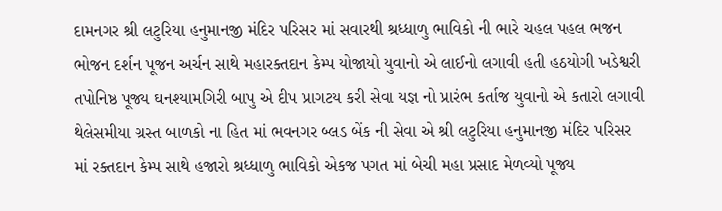દામનગર શ્રી લટુરિયા હનુમાનજી મંદિર પરિસર માં સવારથી શ્રધ્ધાળુ ભાવિકો ની ભારે ચહલ પહલ ભજન ભોજન દર્શન પૂજન અર્ચન સાથે મહારક્તદાન કેમ્પ યોજાયો યુવાનો એ લાઈનો લગાવી હતી હઠયોગી ખડેશ્વરી તપોનિષ્ઠ પૂજ્ય ઘનશ્યામગિરી બાપુ એ દીપ પ્રાગટય કરી સેવા યજ્ઞ નો પ્રારંભ કર્તાજ યુવાનો એ કતારો લગાવી થેલેસમીયા ગ્રસ્ત બાળકો ના હિત માં ભવનગર બ્લડ બેંક ની સેવા એ શ્રી લટુરિયા હનુમાનજી મંદિર પરિસર માં રક્તદાન કેમ્પ સાથે હજારો શ્રધ્ધાળુ ભાવિકો એકજ પગત માં બેચી મહા પ્રસાદ મેળવ્યો પૂજ્ય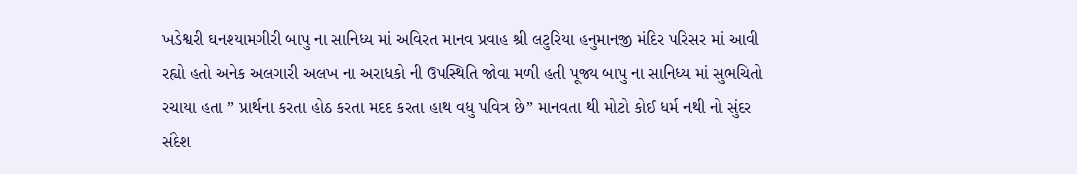ખડેશ્વરી ઘનશ્યામગીરી બાપુ ના સાનિધ્ય માં અવિરત માનવ પ્રવાહ શ્રી લટુરિયા હનુમાનજી મંદિર પરિસર માં આવી રહ્યો હતો અનેક અલગારી અલખ ના અરાધકો ની ઉપસ્થિતિ જોવા મળી હતી પૂજ્ય બાપુ ના સાનિધ્ય માં સુભચિતો રચાયા હતા ” પ્રાર્થના કરતા હોઠ કરતા મદદ કરતા હાથ વધુ પવિત્ર છે” માનવતા થી મોટો કોઈ ધર્મ નથી નો સુંદર સંદેશ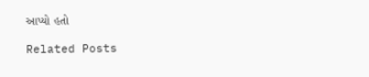આપ્યો હતો

Related Posts